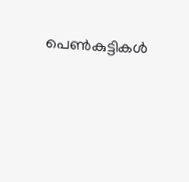പെണ്‍കുട്ടികള്‍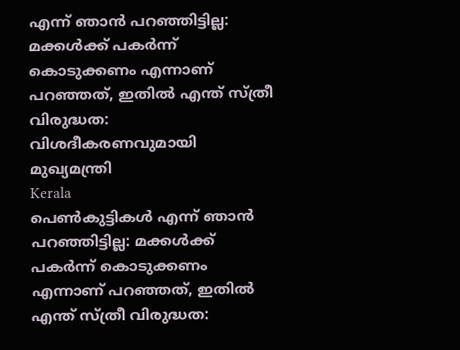എന്ന് ഞാന്‍ പറഞ്ഞിട്ടില്ല: മക്കള്‍ക്ക് പകര്‍ന്ന് കൊടുക്കണം എന്നാണ് പറഞ്ഞത്, ഇതില്‍ എന്ത് സ്ത്രീ വിരുദ്ധത: വിശദീകരണവുമായി മുഖ്യമന്ത്രി
Kerala
പെണ്‍കുട്ടികള്‍ എന്ന് ഞാന്‍ പറഞ്ഞിട്ടില്ല: മക്കള്‍ക്ക് പകര്‍ന്ന് കൊടുക്കണം എന്നാണ് പറഞ്ഞത്, ഇതില്‍ എന്ത് സ്ത്രീ വിരുദ്ധത: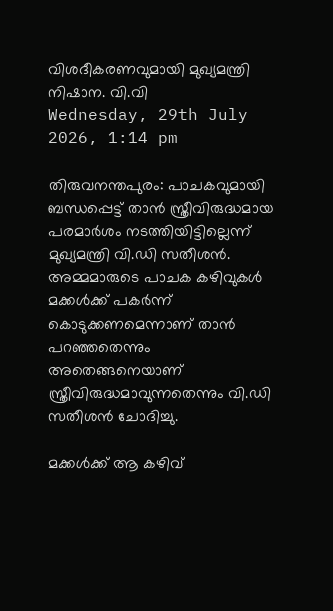വിശദീകരണവുമായി മുഖ്യമന്ത്രി
നിഷാന. വി.വി
Wednesday, 29th July 2026, 1:14 pm

തിരുവനന്തപുരം: പാചകവുമായി ബന്ധപ്പെട്ട് താന്‍ സ്ത്രീവിരുദ്ധമായ പരമാര്‍ശം നടത്തിയിട്ടില്ലെന്ന് മുഖ്യമന്ത്രി വി.ഡി സതീശന്‍. അമ്മമാരുടെ പാചക കഴിവുകള്‍ മക്കള്‍ക്ക് പകര്‍ന്ന് കൊടുക്കണമെന്നാണ് താന്‍ പറഞ്ഞതെന്നും അതെങ്ങനെയാണ് സ്ത്രീവിരുദ്ധമാവുന്നതെന്നും വി.ഡി സതീശന്‍ ചോദിച്ചു.

മക്കള്‍ക്ക് ആ കഴിവ്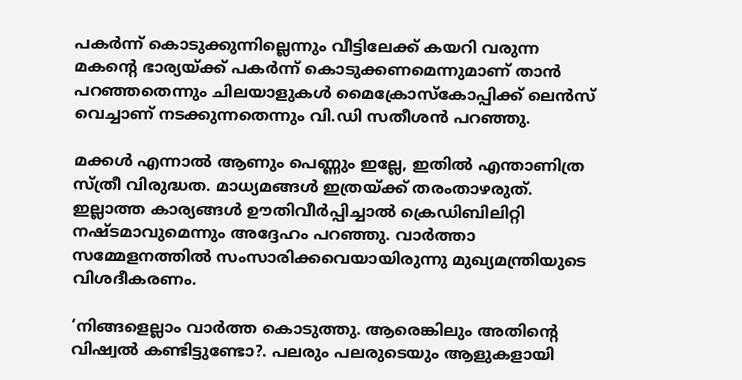പകര്‍ന്ന് കൊടുക്കുന്നില്ലെന്നും വീട്ടിലേക്ക് കയറി വരുന്ന മകന്റെ ഭാര്യയ്ക്ക് പകര്‍ന്ന് കൊടുക്കണമെന്നുമാണ് താന്‍ പറഞ്ഞതെന്നും ചിലയാളുകള്‍ മൈക്രോസ്‌കോപ്പിക്ക് ലെന്‍സ് വെച്ചാണ് നടക്കുന്നതെന്നും വി.ഡി സതീശന്‍ പറഞ്ഞു.

മക്കള്‍ എന്നാല്‍ ആണും പെണ്ണും ഇല്ലേ, ഇതില്‍ എന്താണിത്ര സ്ത്രീ വിരുദ്ധത. മാധ്യമങ്ങള്‍ ഇത്രയ്ക്ക് തരംതാഴരുത്. ഇല്ലാത്ത കാര്യങ്ങള്‍ ഊതിവീര്‍പ്പിച്ചാല്‍ ക്രെഡിബിലിറ്റി നഷ്ടമാവുമെന്നും അദ്ദേഹം പറഞ്ഞു. വാര്‍ത്താ സമ്മേളനത്തില്‍ സംസാരിക്കവെയായിരുന്നു മുഖ്യമന്ത്രിയുടെ വിശദീകരണം.

‘നിങ്ങളെല്ലാം വാര്‍ത്ത കൊടുത്തു. ആരെങ്കിലും അതിന്റെ വിഷ്വല്‍ കണ്ടിട്ടുണ്ടോ?. പലരും പലരുടെയും ആളുകളായി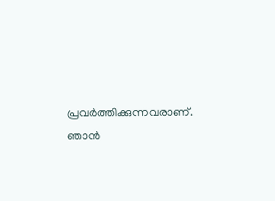പ്രവര്‍ത്തിക്കുന്നവരാണ്. ഞാന്‍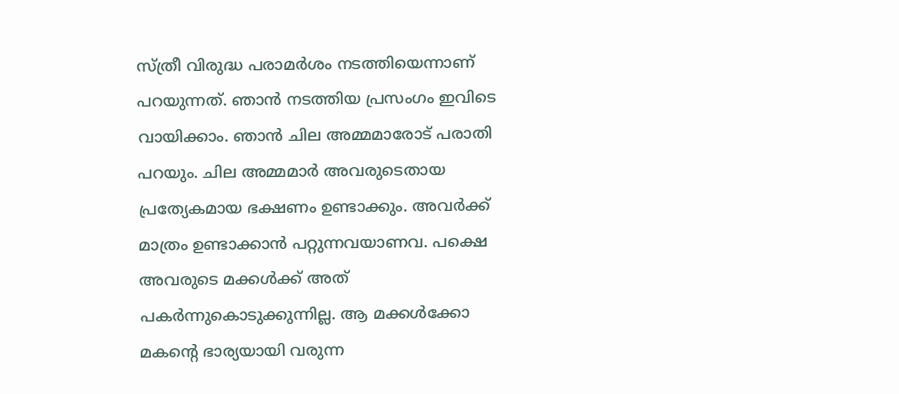സ്ത്രീ വിരുദ്ധ പരാമര്‍ശം നടത്തിയെന്നാണ് പറയുന്നത്. ഞാന്‍ നടത്തിയ പ്രസംഗം ഇവിടെ വായിക്കാം. ഞാന്‍ ചില അമ്മമാരോട് പരാതി പറയും. ചില അമ്മമാര്‍ അവരുടെതായ പ്രത്യേകമായ ഭക്ഷണം ഉണ്ടാക്കും. അവര്‍ക്ക് മാത്രം ഉണ്ടാക്കാന്‍ പറ്റുന്നവയാണവ. പക്ഷെ അവരുടെ മക്കള്‍ക്ക് അത് പകര്‍ന്നുകൊടുക്കുന്നില്ല. ആ മക്കള്‍ക്കോ മകന്റെ ഭാര്യയായി വരുന്ന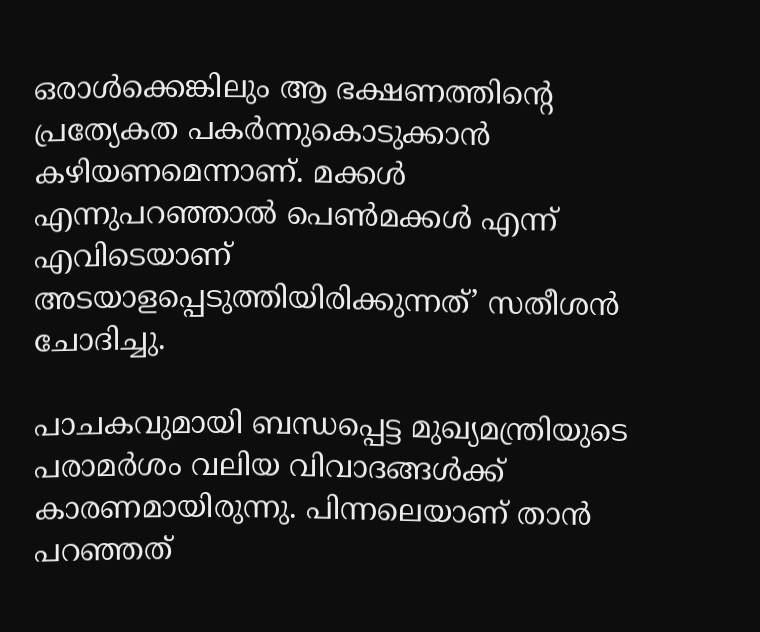ഒരാള്‍ക്കെങ്കിലും ആ ഭക്ഷണത്തിന്റെ പ്രത്യേകത പകര്‍ന്നുകൊടുക്കാന്‍ കഴിയണമെന്നാണ്. മക്കള്‍ എന്നുപറഞ്ഞാല്‍ പെണ്‍മക്കള്‍ എന്ന് എവിടെയാണ് അടയാളപ്പെടുത്തിയിരിക്കുന്നത്’ സതീശന്‍ ചോദിച്ചു.

പാചകവുമായി ബന്ധപ്പെട്ട മുഖ്യമന്ത്രിയുടെ പരാമര്‍ശം വലിയ വിവാദങ്ങള്‍ക്ക് കാരണമായിരുന്നു. പിന്നലെയാണ് താന്‍ പറഞ്ഞത്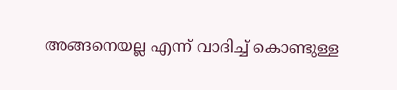അങ്ങനെയല്ല എന്ന് വാദിച്ച് കൊണ്ടുള്ള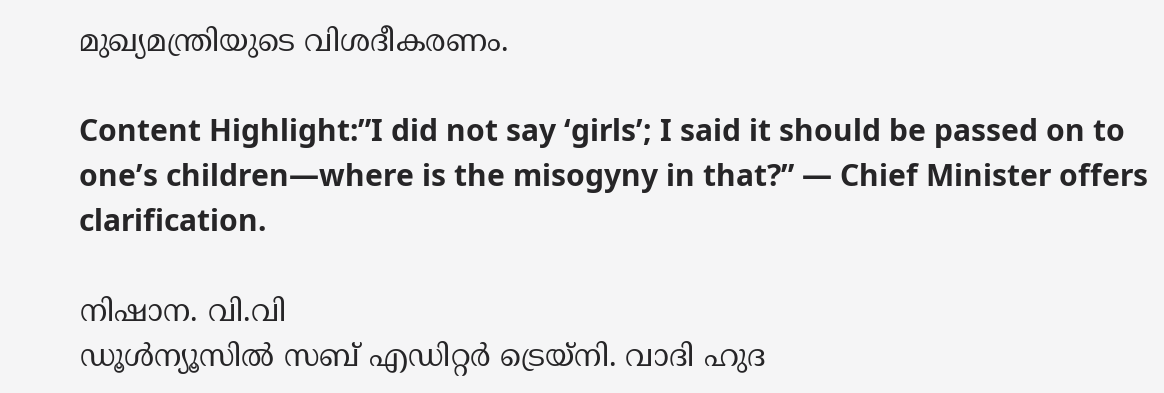മുഖ്യമന്ത്രിയുടെ വിശദീകരണം.

Content Highlight:”I did not say ‘girls’; I said it should be passed on to one’s children—where is the misogyny in that?” — Chief Minister offers clarification.

നിഷാന. വി.വി
ഡൂള്‍ന്യൂസില്‍ സബ് എഡിറ്റര്‍ ട്രെയ്‌നി. വാദി ഹുദ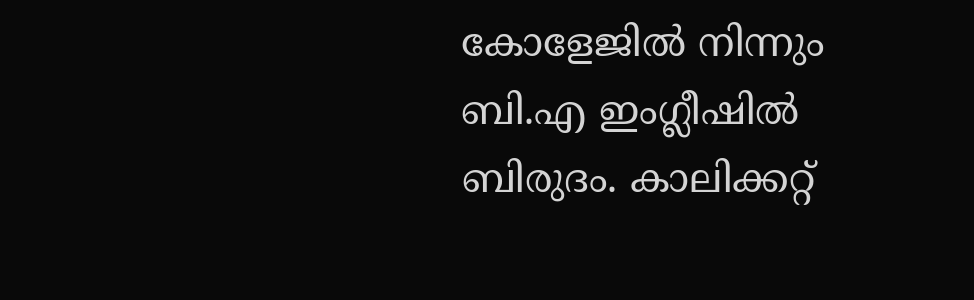കോളേജില്‍ നിന്നും ബി.എ ഇംഗ്ലീഷില്‍ ബിരുദം. കാലിക്കറ്റ്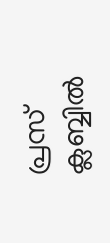പ്രസ് ക്ലബ്ബില്‍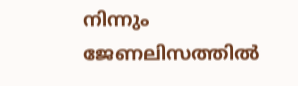നിന്നും ജേണലിസത്തില്‍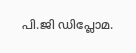പി.ജി ഡിപ്ലോമ.